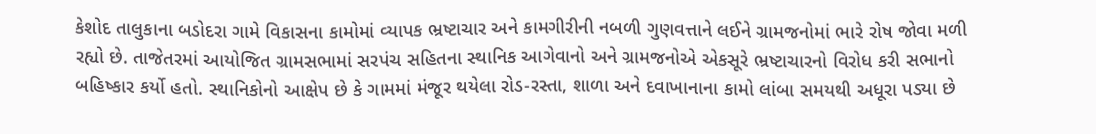કેશોદ તાલુકાના બડોદરા ગામે વિકાસના કામોમાં વ્યાપક ભ્રષ્ટાચાર અને કામગીરીની નબળી ગુણવત્તાને લઈને ગ્રામજનોમાં ભારે રોષ જોવા મળી રહ્યો છે. તાજેતરમાં આયોજિત ગ્રામસભામાં સરપંચ સહિતના સ્થાનિક આગેવાનો અને ગ્રામજનોએ એકસૂરે ભ્રષ્ટાચારનો વિરોધ કરી સભાનો બહિષ્કાર કર્યો હતો. સ્થાનિકોનો આક્ષેપ છે કે ગામમાં મંજૂર થયેલા રોડ-રસ્તા, શાળા અને દવાખાનાના કામો લાંબા સમયથી અધૂરા પડ્યા છે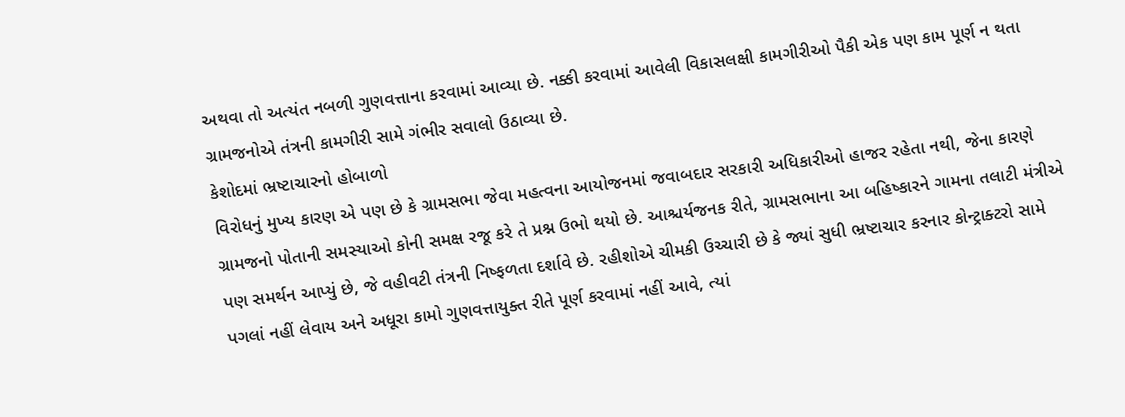અથવા તો અત્યંત નબળી ગુણવત્તાના કરવામાં આવ્યા છે. નક્કી કરવામાં આવેલી વિકાસલક્ષી કામગીરીઓ પૈકી એક પણ કામ પૂર્ણ ન થતા ગ્રામજનોએ તંત્રની કામગીરી સામે ગંભીર સવાલો ઉઠાવ્યા છે.
કેશોદમાં ભ્રષ્ટાચારનો હોબાળો
વિરોધનું મુખ્ય કારણ એ પણ છે કે ગ્રામસભા જેવા મહત્વના આયોજનમાં જવાબદાર સરકારી અધિકારીઓ હાજર રહેતા નથી, જેના કારણે ગ્રામજનો પોતાની સમસ્યાઓ કોની સમક્ષ રજૂ કરે તે પ્રશ્ન ઉભો થયો છે. આશ્ચર્યજનક રીતે, ગ્રામસભાના આ બહિષ્કારને ગામના તલાટી મંત્રીએ પણ સમર્થન આપ્યું છે, જે વહીવટી તંત્રની નિષ્ફળતા દર્શાવે છે. રહીશોએ ચીમકી ઉચ્ચારી છે કે જ્યાં સુધી ભ્રષ્ટાચાર કરનાર કોન્ટ્રાક્ટરો સામે પગલાં નહીં લેવાય અને અધૂરા કામો ગુણવત્તાયુક્ત રીતે પૂર્ણ કરવામાં નહીં આવે, ત્યાં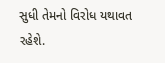સુધી તેમનો વિરોધ યથાવત રહેશે.